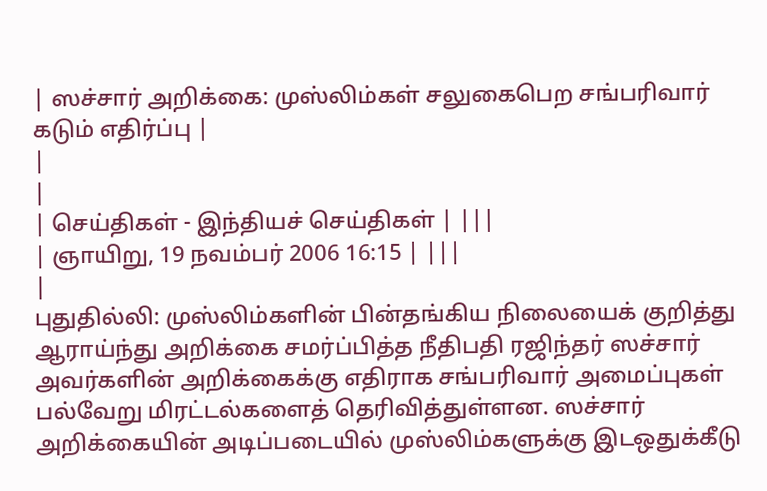| ஸச்சார் அறிக்கை: முஸ்லிம்கள் சலுகைபெற சங்பரிவார் கடும் எதிர்ப்பு |
|
|
| செய்திகள் - இந்தியச் செய்திகள் | |||
| ஞாயிறு, 19 நவம்பர் 2006 16:15 | |||
|
புதுதில்லி: முஸ்லிம்களின் பின்தங்கிய நிலையைக் குறித்து ஆராய்ந்து அறிக்கை சமர்ப்பித்த நீதிபதி ரஜிந்தர் ஸச்சார் அவர்களின் அறிக்கைக்கு எதிராக சங்பரிவார் அமைப்புகள் பல்வேறு மிரட்டல்களைத் தெரிவித்துள்ளன. ஸச்சார் அறிக்கையின் அடிப்படையில் முஸ்லிம்களுக்கு இடஒதுக்கீடு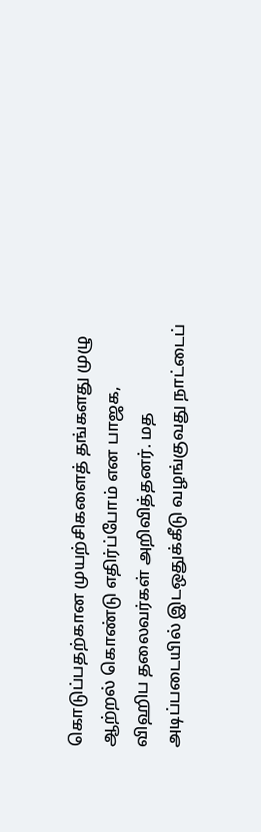கொடுப்பதற்கான முயற்சிகளைத் தங்களது முழு ஆற்றல் கொண்டு எதிர்ப்போம் என பாஜக, விஹிப தலைவர்கள் அறிவித்தனர். மத அடிப்படையில் இடஒதுக்கீடு வழங்குவது நாட்டைப்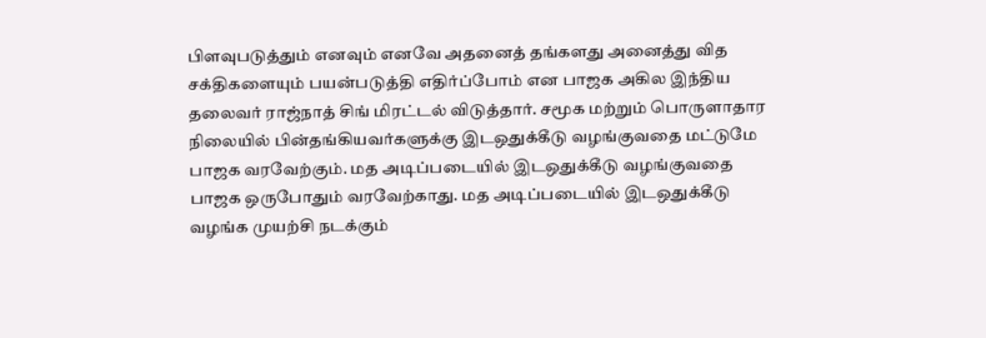பிளவுபடுத்தும் எனவும் எனவே அதனைத் தங்களது அனைத்து வித சக்திகளையும் பயன்படுத்தி எதிர்ப்போம் என பாஜக அகில இந்திய தலைவர் ராஜ்நாத் சிங் மிரட்டல் விடுத்தார். சமூக மற்றும் பொருளாதார நிலையில் பின்தங்கியவர்களுக்கு இடஒதுக்கீடு வழங்குவதை மட்டுமே பாஜக வரவேற்கும். மத அடிப்படையில் இடஒதுக்கீடு வழங்குவதை பாஜக ஒருபோதும் வரவேற்காது. மத அடிப்படையில் இடஒதுக்கீடு வழங்க முயற்சி நடக்கும்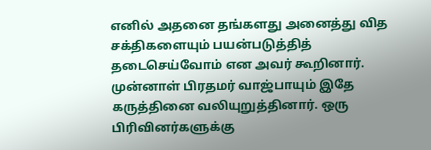எனில் அதனை தங்களது அனைத்து வித சக்திகளையும் பயன்படுத்தித் தடைசெய்வோம் என அவர் கூறினார். முன்னாள் பிரதமர் வாஜ்பாயும் இதே கருத்தினை வலியுறுத்தினார். ஒரு பிரிவினர்களுக்கு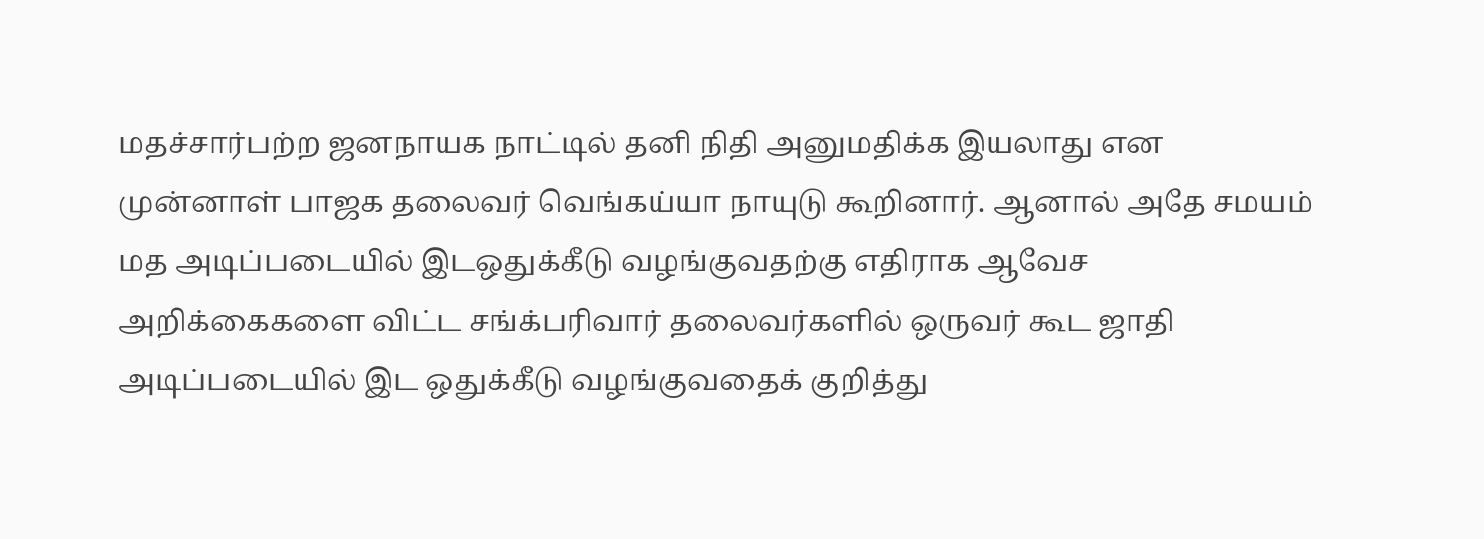மதச்சார்பற்ற ஜனநாயக நாட்டில் தனி நிதி அனுமதிக்க இயலாது என முன்னாள் பாஜக தலைவர் வெங்கய்யா நாயுடு கூறினார். ஆனால் அதே சமயம் மத அடிப்படையில் இடஒதுக்கீடு வழங்குவதற்கு எதிராக ஆவேச அறிக்கைகளை விட்ட சங்க்பரிவார் தலைவர்களில் ஒருவர் கூட ஜாதி அடிப்படையில் இட ஒதுக்கீடு வழங்குவதைக் குறித்து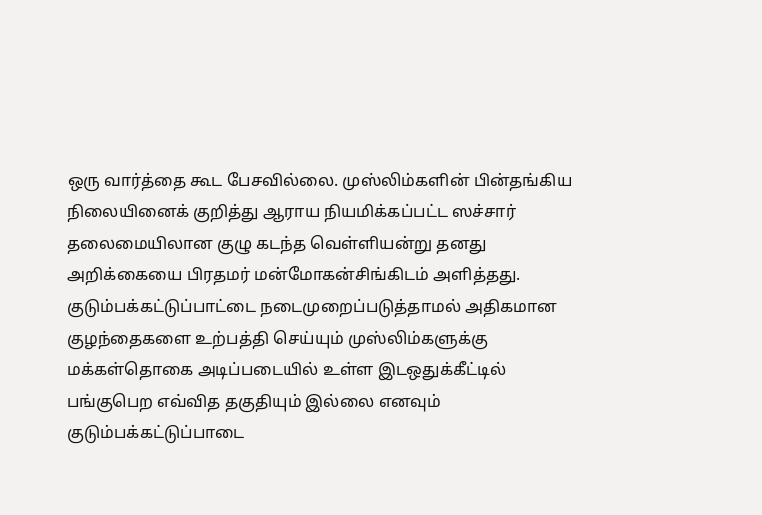ஒரு வார்த்தை கூட பேசவில்லை. முஸ்லிம்களின் பின்தங்கிய நிலையினைக் குறித்து ஆராய நியமிக்கப்பட்ட ஸச்சார் தலைமையிலான குழு கடந்த வெள்ளியன்று தனது அறிக்கையை பிரதமர் மன்மோகன்சிங்கிடம் அளித்தது. குடும்பக்கட்டுப்பாட்டை நடைமுறைப்படுத்தாமல் அதிகமான குழந்தைகளை உற்பத்தி செய்யும் முஸ்லிம்களுக்கு மக்கள்தொகை அடிப்படையில் உள்ள இடஒதுக்கீட்டில் பங்குபெற எவ்வித தகுதியும் இல்லை எனவும் குடும்பக்கட்டுப்பாடை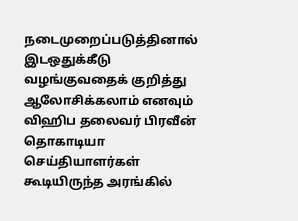நடைமுறைப்படுத்தினால் இடஒதுக்கீடு வழங்குவதைக் குறித்து ஆலோசிக்கலாம் எனவும் விஹிப தலைவர் பிரவீன் தொகாடியா செய்தியாளர்கள் கூடியிருந்த அரங்கில்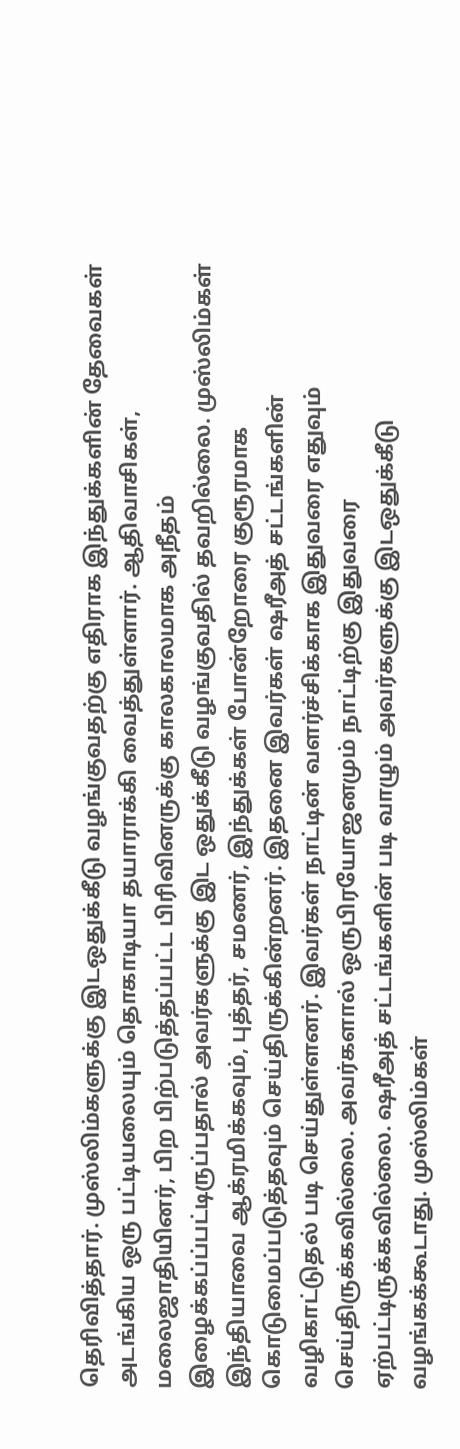தெரிவித்தார். முஸ்லிம்களுக்கு இடஒதுக்கீடு வழங்குவதற்கு எதிராக இந்துக்களின் தேவைகள் அடங்கிய ஒரு பட்டியலையும் தொகாடியா தயாராக்கி வைத்துள்ளார். ஆதிவாசிகள், மலைஜாதியினர், பிற பிற்படுத்தப்பட்ட பிரிவினருக்கு காலகாலமாக அநீதம் இழைக்கப்ப்பட்டிருப்பதால் அவர்களுக்கு இட ஒதுக்கீடு வழங்குவதில் தவறில்லை. முஸ்லிம்கள் இந்தியாவை ஆக்ரமிக்கவும், புத்தர், சமணர், இந்துக்கள் போன்றோரை குரூரமாக கொடுமைப்படுத்தவும் செய்திருக்கின்றனர். இதனை இவர்கள் ஷரீஅத் சட்டங்களின் வழிகாட்டுதல் படி செய்துள்ளனர். இவர்கள் நாட்டின் வளர்ச்சிக்காக இதுவரை எதுவும் செய்திருக்கவில்லை. அவர்களால் ஒருபிரயோஜனமும் நாட்டிற்கு இதுவரை ஏற்பட்டிருக்கவில்லை. ஷரீஅத் சட்டங்களின் படி வாழும் அவர்களுக்கு இடஒதுக்கீடு வழங்கக்கூடாது. முஸ்லிம்கள்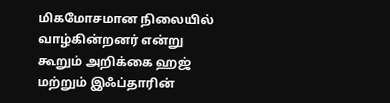மிகமோசமான நிலையில் வாழ்கின்றனர் என்று கூறும் அறிக்கை ஹஜ் மற்றும் இஃப்தாரின்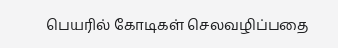பெயரில் கோடிகள் செலவழிப்பதை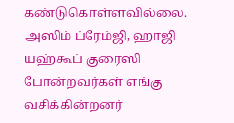கண்டுகொள்ளவில்லை. அஸிம் ப்ரேம்ஜி, ஹாஜி யஹ்கூப் குரைஸி போன்றவர்கள் எங்கு வசிக்கின்றனர்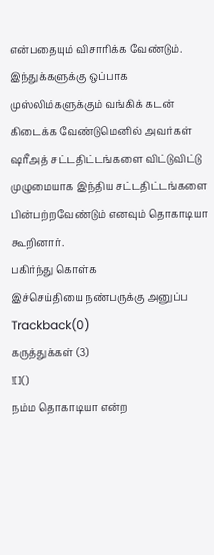என்பதையும் விசாரிக்க வேண்டும். இந்துக்களுக்கு ஒப்பாக முஸ்லிம்களுக்கும் வங்கிக் கடன் கிடைக்க வேண்டுமெனில் அவர்கள் ஷரீஅத் சட்டதிட்டங்களை விட்டுவிட்டு முழுமையாக இந்திய சட்டதிட்டங்களை பின்பற்றவேண்டும் எனவும் தொகாடியா கூறினார்.
பகிர்ந்து கொள்க
இச்செய்தியை நண்பருக்கு அனுப்ப
Trackback(0)
கருத்துக்கள் (3)
![]()
நம்ம தொகாடியா என்ற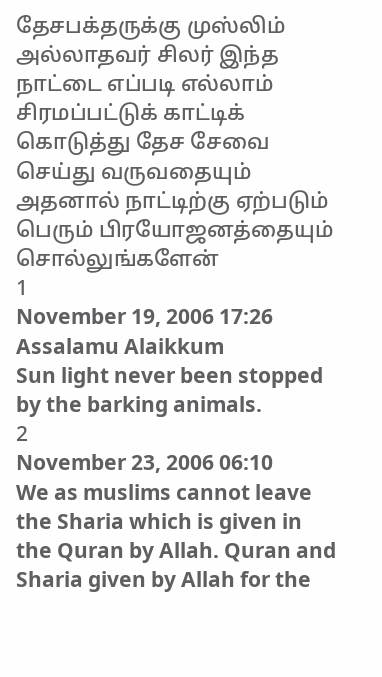தேசபக்தருக்கு முஸ்லிம் அல்லாதவர் சிலர் இந்த நாட்டை எப்படி எல்லாம் சிரமப்பட்டுக் காட்டிக் கொடுத்து தேச சேவை செய்து வருவதையும் அதனால் நாட்டிற்கு ஏற்படும் பெரும் பிரயோஜனத்தையும் சொல்லுங்களேன்
1
November 19, 2006 17:26
Assalamu Alaikkum
Sun light never been stopped by the barking animals.
2
November 23, 2006 06:10
We as muslims cannot leave the Sharia which is given in the Quran by Allah. Quran and Sharia given by Allah for the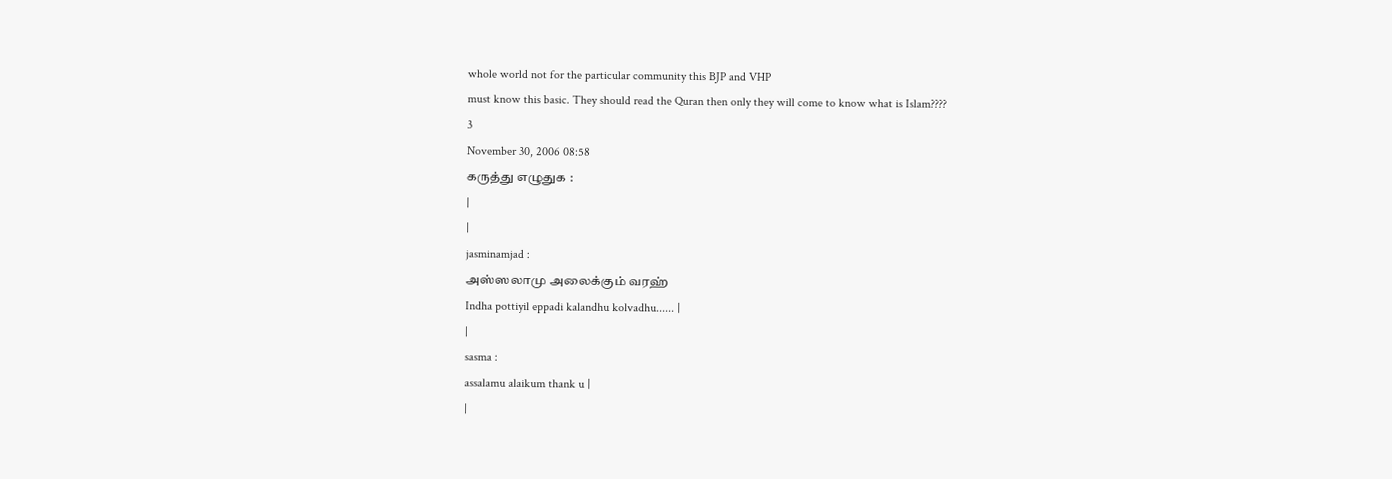whole world not for the particular community this BJP and VHP
must know this basic. They should read the Quran then only they will come to know what is Islam????
3
November 30, 2006 08:58
கருத்து எழுதுக :
|
|
jasminamjad :
அஸ்ஸலாமு அலைக்கும் வரஹ்
Indha pottiyil eppadi kalandhu kolvadhu...... |
|
sasma :
assalamu alaikum thank u |
|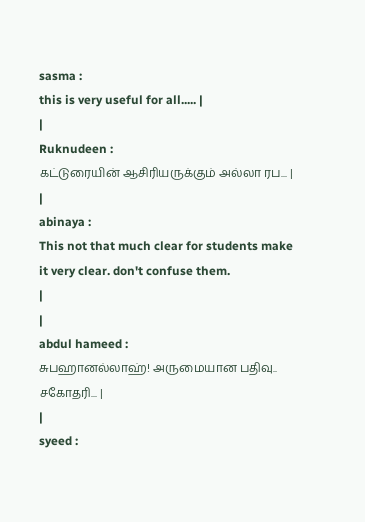sasma :
this is very useful for all..... |
|
Ruknudeen :
கட்டுரையின் ஆசிரியருக்கும் அல்லா ரப... |
|
abinaya :
This not that much clear for students make it very clear. don't confuse them.
|
|
abdul hameed :
சுபஹானல்லாஹ்! அருமையான பதிவு.. சகோதரி... |
|
syeed :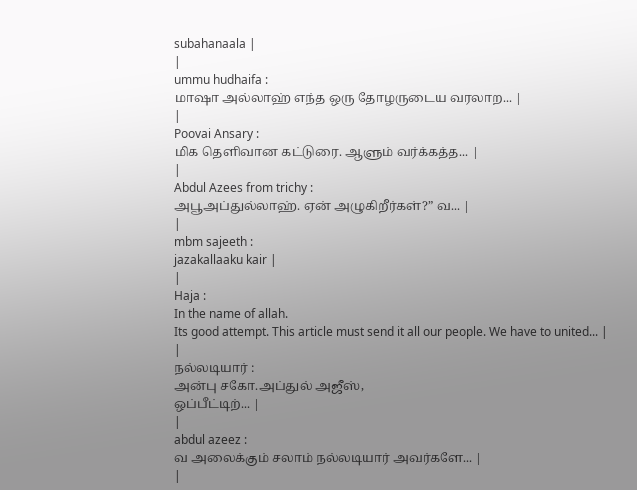subahanaala |
|
ummu hudhaifa :
மாஷா அல்லாஹ் எந்த ஒரு தோழருடைய வரலாற... |
|
Poovai Ansary :
மிக தெளிவான கட்டுரை. ஆளும் வர்க்கத்த... |
|
Abdul Azees from trichy :
அபூஅப்துல்லாஹ். ஏன் அழுகிறீர்கள்?” வ... |
|
mbm sajeeth :
jazakallaaku kair |
|
Haja :
In the name of allah.
Its good attempt. This article must send it all our people. We have to united... |
|
நல்லடியார் :
அன்பு சகோ.அப்துல் அஜீஸ்,
ஒப்பீட்டிற்... |
|
abdul azeez :
வ அலைக்கும் சலாம் நல்லடியார் அவர்களே... |
|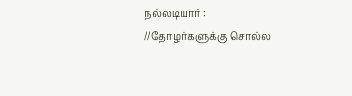நல்லடியார் :
//தோழர்களுக்கு சொல்ல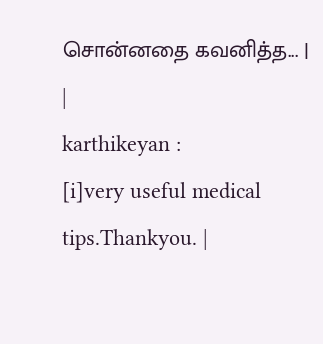சொன்னதை கவனித்த... |
|
karthikeyan :
[i]very useful medical tips.Thankyou. |